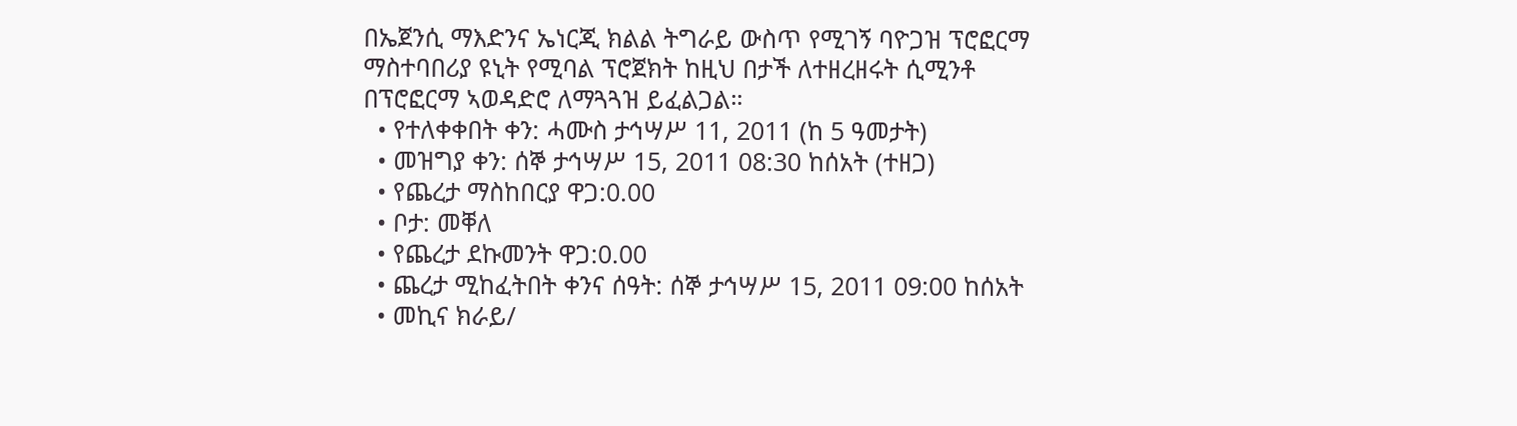በኤጀንሲ ማእድንና ኤነርጂ ክልል ትግራይ ውስጥ የሚገኝ ባዮጋዝ ፕሮፎርማ ማስተባበሪያ ዩኒት የሚባል ፕሮጀክት ከዚህ በታች ለተዘረዘሩት ሲሚንቶ በፕሮፎርማ ኣወዳድሮ ለማጓጓዝ ይፈልጋል።
  • የተለቀቀበት ቀን: ሓሙስ ታኅሣሥ 11, 2011 (ከ 5 ዓመታት)
  • መዝግያ ቀን: ሰኞ ታኅሣሥ 15, 2011 08:30 ከሰአት (ተዘጋ)
  • የጨረታ ማስከበርያ ዋጋ:0.00
  • ቦታ: መቐለ
  • የጨረታ ደኩመንት ዋጋ:0.00
  • ጨረታ ሚከፈትበት ቀንና ሰዓት: ሰኞ ታኅሣሥ 15, 2011 09:00 ከሰአት
  • መኪና ክራይ/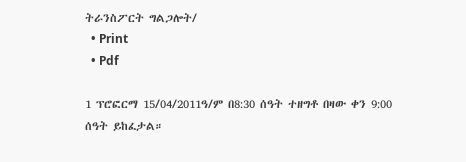ትራንስፖርት ግልጋሎት/
  • Print
  • Pdf

1 ፕሮፎርማ 15/04/2011ዓ/ም በ8:30 ሰዓት ተዘግቶ በዛው ቀን 9:00 ሰዓት ይከፈታል።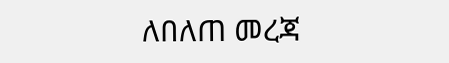ለበለጠ መረጃ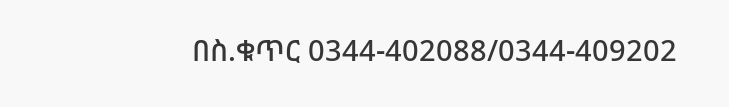በስ.ቁጥር 0344-402088/0344-409202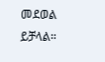መደወል ይቻላል።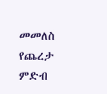መመለስ
የጨረታ ምድብ